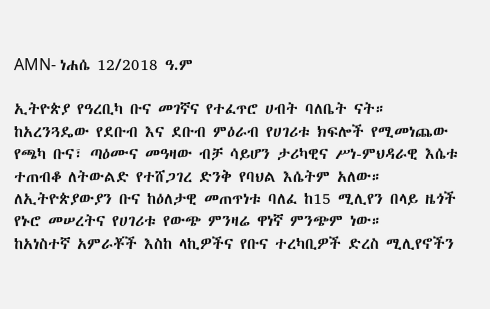AMN- ነሐሴ 12/2018 ዓ.ም

ኢትዮጵያ የዓረቢካ ቡና መገኛና የተፈጥሮ ሀብት ባለቤት ናት።
ከአረንጓዴው የደቡብ እና ደቡብ ምዕራብ የሀገሪቱ ክፍሎች የሚመነጨው የጫካ ቡና፣ ጣዕሙና መዓዛው ብቻ ሳይሆን ታሪካዊና ሥነ-ምህዳራዊ እሴቱ ተጠብቆ ለትውልድ የተሸጋገረ ድንቅ የባህል እሴትም አለው።
ለኢትዮጵያውያን ቡና ከዕለታዊ መጠጥነቱ ባለፈ ከ15 ሚሊየን በላይ ዜጎች የኑሮ መሠረትና የሀገሪቱ የውጭ ምንዛሬ ዋነኛ ምንጭም ነው።
ከአነስተኛ አምራቾች እስከ ላኪዎችና የቡና ተረካቢዎች ድረስ ሚሊየኖችን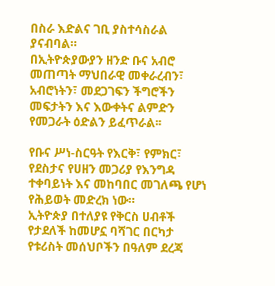በስራ እድልና ገቢ ያስተሳስራል ያናብባል።
በኢትዮጵያውያን ዘንድ ቡና አብሮ መጠጣት ማህበራዊ መቀራረብን፣ አብሮነትን፣ መደጋገፍን ችግሮችን መፍታትን እና እውቀትና ልምድን የመጋራት ዕድልን ይፈጥራል፡፡

የቡና ሥነ-ስርዓት የእርቅ፣ የምክር፣ የደስታና የሀዘን መጋሪያ የእንግዳ ተቀባይነት እና መከባበር መገለጫ የሆነ የሕይወት መድረክ ነው።
ኢትዮጵያ በተለያዩ የቅርስ ሀብቶች የታደለች ከመሆኗ ባሻገር በርካታ የቱሪስት መሰህቦችን በዓለም ደረጃ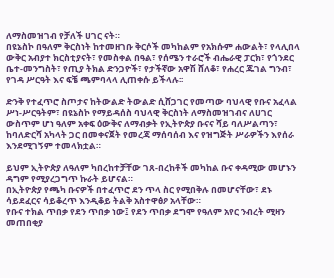ለማስመዝገብ የቻለች ሀገር ናት።
በዩኔስኮ በዓለም ቅርስነት ከተመዘገቡ ቅርሶች መካከልም የአክሱም ሐውልት፣ የላሊበላ ውቅር አብያተ ክርስቲያናት፣ የመስቀል በዓል፣ የሰሜን ተራሮች ብሔራዊ ፓርክ፣ የጎንደር ቤተ-መንግስት፣ የጢያ ትክል ድንጋዮች፣ የታችኛው አዋሽ ሸለቆ፣ የሐረር ጁገል ግንብ፣ የገዳ ሥርዓት እና ፍቼ ጫምባላላ ሊጠቀሱ ይችላሉ፡፡

ድንቅ የተፈጥሮ ስጦታና ከትውልድ ትውልድ ሲሸጋገር የመጣው ባህላዊ የቡና አፈላል ሥነ-ሥርዓትም፣ በዩኔስኮ የማይዳሰስ ባህላዊ ቅርስነት ለማስመዝገብና ለሀገር ውስጥም ሆነ ዓለም አቀፍ ዕውቅና ለማብቃት የኢትዮጵያ ቡናና ሻይ ባለሥልጣን፣ ከባለድርሻ አካላት ጋር በመቀናጀት የመረጃ ማሰባሰብ እና የዝግጅት ሥራዎችን እየሰራ እንደሚገኝም ተመላክቷል።

ይህም ኢትዮጵያ ለዓለም ካበረከተቻቸው ገጸ-በረከቶች መካከል ቡና ቀዳሚው መሆኑን ዳግም የሚያረጋግጥ ኩራት ይሆናል።
በኢትዮጵያ የጫካ ቡናዎች በተፈጥሮ ደን ጥላ ስር የሚበቅሉ በመሆናቸው፣ ደኑ ሳይደፈርና ሳይቆረጥ እንዲቆይ ትልቅ አስተዋፅዖ አላቸው።
የቡና ተክል ጥበቃ የደን ጥበቃ ነው፤ የደን ጥበቃ ደግሞ የዓለም አየር ንብረት ሚዛን መጠበቂያ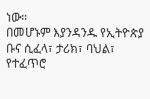ነው።
በመሆኑም እያንዳንዱ የኢትዮጵያ ቡና ሲፈላ፣ ታሪክ፣ ባህል፣ የተፈጥሮ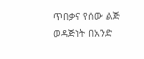ጥበቃና የሰው ልጅ ወዳጅነት በአንድ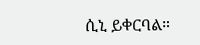ሲኒ ይቀርባል።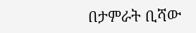በታምራት ቢሻው